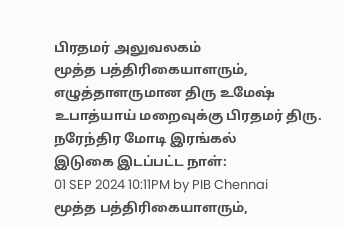பிரதமர் அலுவலகம்
மூத்த பத்திரிகையாளரும், எழுத்தாளருமான திரு உமேஷ் உபாத்யாய் மறைவுக்கு பிரதமர் திரு. நரேந்திர மோடி இரங்கல்
இடுகை இடப்பட்ட நாள்:
01 SEP 2024 10:11PM by PIB Chennai
மூத்த பத்திரிகையாளரும்,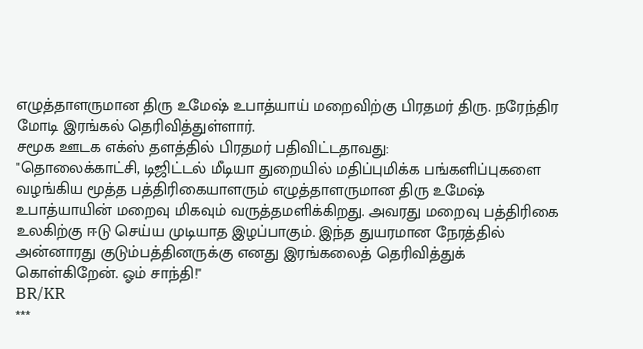எழுத்தாளருமான திரு உமேஷ் உபாத்யாய் மறைவிற்கு பிரதமர் திரு. நரேந்திர மோடி இரங்கல் தெரிவித்துள்ளார்.
சமூக ஊடக எக்ஸ் தளத்தில் பிரதமர் பதிவிட்டதாவது:
"தொலைக்காட்சி, டிஜிட்டல் மீடியா துறையில் மதிப்புமிக்க பங்களிப்புகளை வழங்கிய மூத்த பத்திரிகையாளரும் எழுத்தாளருமான திரு உமேஷ் உபாத்யாயின் மறைவு மிகவும் வருத்தமளிக்கிறது. அவரது மறைவு பத்திரிகை உலகிற்கு ஈடு செய்ய முடியாத இழப்பாகும். இந்த துயரமான நேரத்தில் அன்னாரது குடும்பத்தினருக்கு எனது இரங்கலைத் தெரிவித்துக் கொள்கிறேன். ஓம் சாந்தி!"
BR/KR
***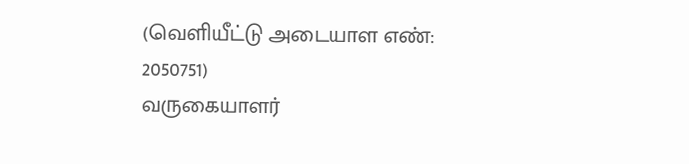(வெளியீட்டு அடையாள எண்: 2050751)
வருகையாளர்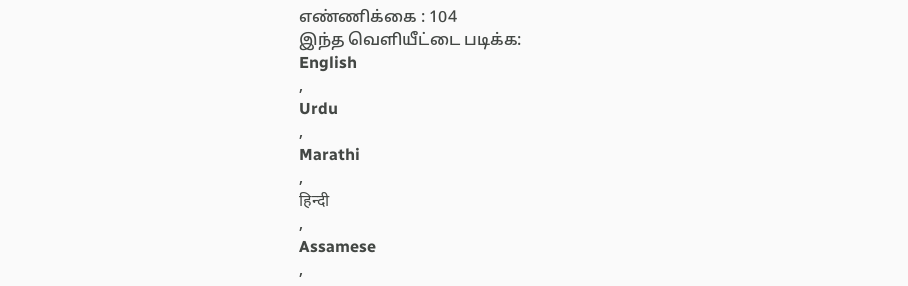எண்ணிக்கை : 104
இந்த வெளியீட்டை படிக்க:
English
,
Urdu
,
Marathi
,
हिन्दी
,
Assamese
,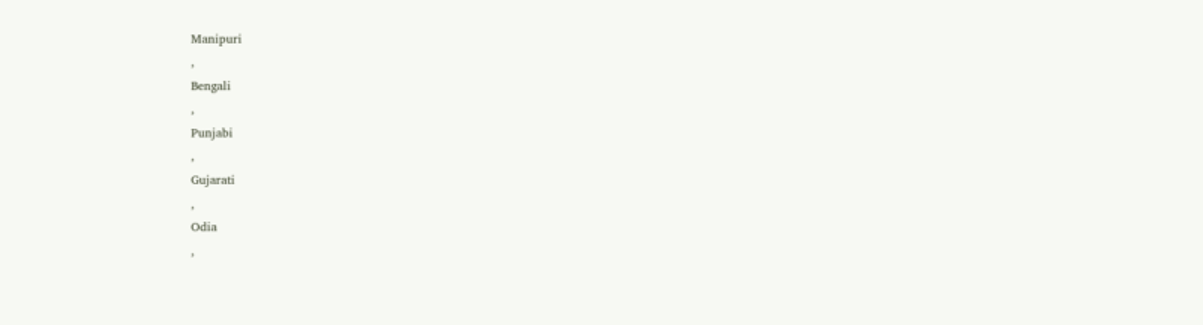Manipuri
,
Bengali
,
Punjabi
,
Gujarati
,
Odia
,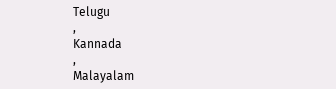Telugu
,
Kannada
,
Malayalam